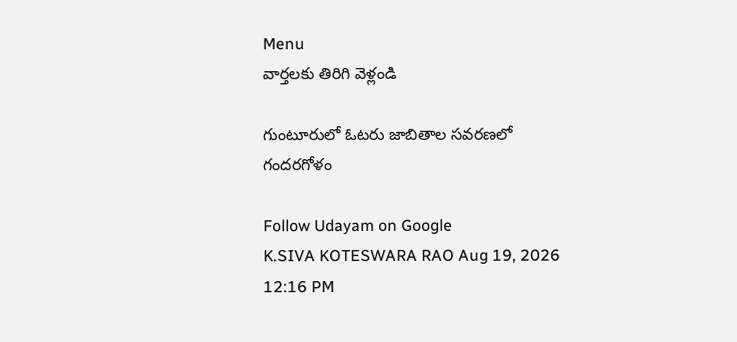Menu
వార్తలకు తిరిగి వెళ్లండి

గుంటూరులో ఓటరు జాబితాల సవరణలో గందరగోళం

Follow Udayam on Google
K.SIVA KOTESWARA RAO Aug 19, 2026 12:16 PM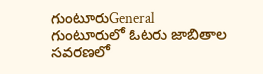గుంటూరుGeneral
గుంటూరులో ఓటరు జాబితాల సవరణలో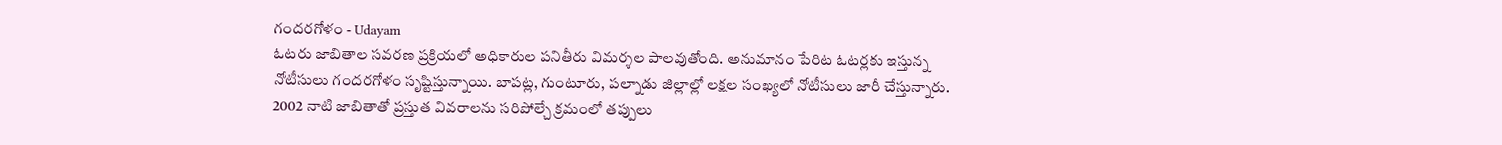గందరగోళం - Udayam
ఓటరు జాబితాల సవరణ ప్రక్రియలో అధికారుల పనితీరు విమర్శల పాలవుతోంది. అనుమానం పేరిట ఓటర్లకు ఇస్తున్న నోటీసులు గందరగోళం సృష్టిస్తున్నాయి. బాపట్ల, గుంటూరు, పల్నాడు జిల్లాల్లో లక్షల సంఖ్యలో నోటీసులు జారీ చేస్తున్నారు. 2002 నాటి జాబితాతో ప్రస్తుత వివరాలను సరిపోల్చే క్రమంలో తప్పులు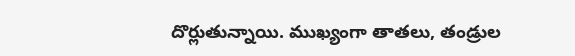దొర్లుతున్నాయి. ముఖ్యంగా తాతలు, తండ్రుల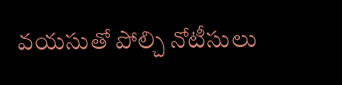వయసుతో పోల్చి నోటీసులు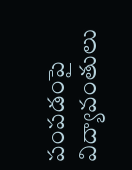పంపడంపై విద్యావంతులు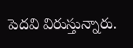పెదవి విరుస్తున్నారు.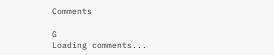Comments

G
Loading comments...